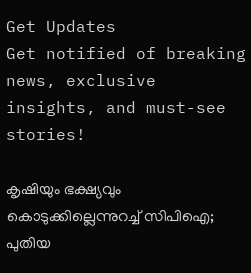Get Updates
Get notified of breaking news, exclusive insights, and must-see stories!

കൃഷിയും ഭക്ഷ്യവും കൊടുക്കില്ലെന്നുറച്ച് സിപിഐ; പുതിയ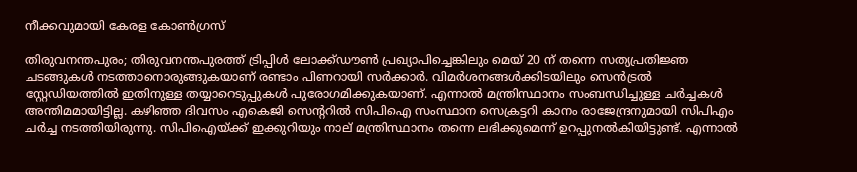നീക്കവുമായി കേരള കോൺഗ്രസ്

തിരുവനന്തപുരം; തിരുവനന്തപുരത്ത് ട്രിപ്പിൾ ലോക്ക്ഡൗൺ പ്രഖ്യാപിച്ചെങ്കിലും മെയ് 20 ന് തന്നെ സത്യപ്രതിജ്ഞ ചടങ്ങുകൾ നടത്താനൊരുങ്ങുകയാണ് രണ്ടാം പിണറായി സർക്കാർ. വിമർശനങ്ങൾക്കിടയിലും സെൻട്രൽ സ്റ്റേഡിയത്തിൽ ഇതിനുള്ള തയ്യാറെടുപ്പുകൾ പുരോഗമിക്കുകയാണ്. എന്നാൽ മന്ത്രിസ്ഥാനം സംബന്ധിച്ചുള്ള ചർച്ചകൾ അന്തിമമായിട്ടില്ല. കഴിഞ്ഞ ദിവസം എകെജി സെന്ററിൽ സിപിഐ സംസ്ഥാന സെക്രട്ടറി കാനം രാജേന്ദ്രനുമായി സിപിഎം ചർച്ച നടത്തിയിരുന്നു. സിപിഐയ്ക്ക് ഇക്കുറിയും നാല് മന്ത്രിസ്ഥാനം തന്നെ ലഭിക്കുമെന്ന് ഉറപ്പുനൽകിയിട്ടുണ്ട്. എന്നാൽ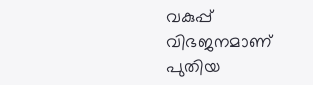വകുപ്പ് വിഭജനമാണ് പുതിയ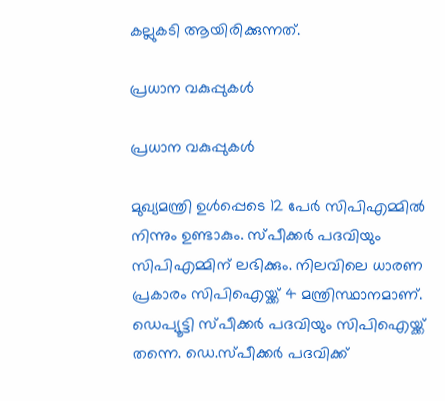കല്ലുകടി ആയിരിക്കുന്നത്.

പ്രധാന വകുപ്പുകൾ

പ്രധാന വകുപ്പുകൾ

മുഖ്യമന്ത്രി ഉൾപ്പെടെ 12 പേർ സിപിഎമ്മിൽ നിന്നും ഉണ്ടാകും. സ്പീക്കർ പദവിയും സിപിഎമ്മിന് ലഭിക്കും. നിലവിലെ ധാരണ പ്രകാരം സിപിഐയ്ക്ക് 4 മന്ത്രിസ്ഥാനമാണ്. ഡെപ്യൂട്ടി സ്പീക്കർ പദവിയും സിപിഐയ്ക്ക് തന്നെ. ഡെ.സ്പീക്കർ പദവിക്ക്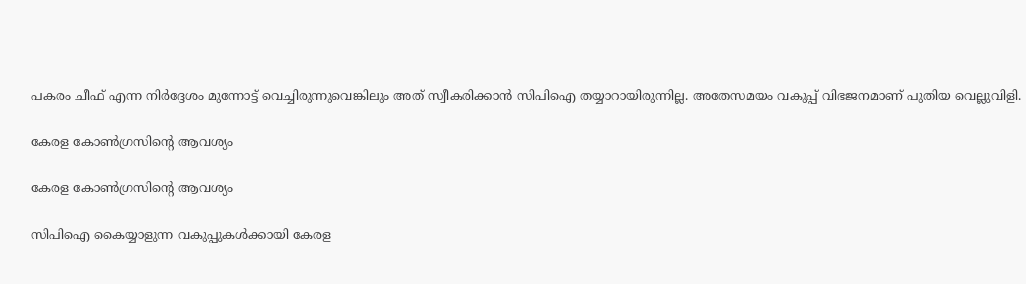പകരം ചീഫ് എന്ന നിർദ്ദേശം മുന്നോട്ട് വെച്ചിരുന്നുവെങ്കിലും അത് സ്വീകരിക്കാൻ സിപിഐ തയ്യാറായിരുന്നില്ല. അതേസമയം വകുപ്പ് വിഭജനമാണ് പുതിയ വെല്ലുവിളി.

കേരള കോൺഗ്രസിന്റെ ആവശ്യം

കേരള കോൺഗ്രസിന്റെ ആവശ്യം

സിപിഐ കൈയ്യാളുന്ന വകുപ്പുകൾക്കായി കേരള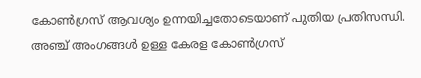കോൺഗ്രസ് ആവശ്യം ഉന്നയിച്ചതോടെയാണ് പുതിയ പ്രതിസന്ധി. അഞ്ച് അംഗങ്ങൾ ഉള്ള കേരള കോൺഗ്രസ്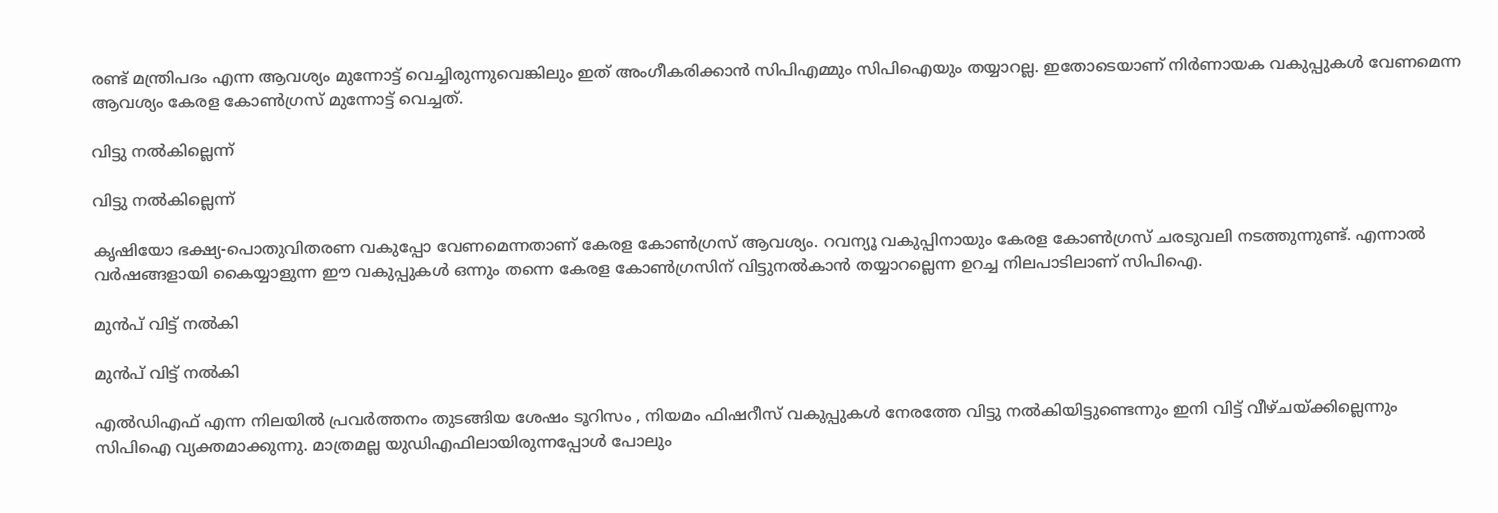രണ്ട് മന്ത്രിപദം എന്ന ആവശ്യം മുന്നോട്ട് വെച്ചിരുന്നുവെങ്കിലും ഇത് അംഗീകരിക്കാൻ സിപിഎമ്മും സിപിഐയും തയ്യാറല്ല. ഇതോടെയാണ് നിർണായക വകുപ്പുകൾ വേണമെന്ന ആവശ്യം കേരള കോൺഗ്രസ് മുന്നോട്ട് വെച്ചത്.

വിട്ടു നൽകില്ലെന്ന്

വിട്ടു നൽകില്ലെന്ന്

കൃഷിയോ ഭക്ഷ്യ-പൊതുവിതരണ വകുപ്പോ വേണമെന്നതാണ് കേരള കോൺഗ്രസ് ആവശ്യം. റവന്യൂ വകുപ്പിനായും കേരള കോൺഗ്രസ് ചരടുവലി നടത്തുന്നുണ്ട്. എന്നാൽ വർഷങ്ങളായി കൈയ്യാളുന്ന ഈ വകുപ്പുകൾ ഒന്നും തന്നെ കേരള കോൺഗ്രസിന് വിട്ടുനൽകാൻ തയ്യാറല്ലെന്ന ഉറച്ച നിലപാടിലാണ് സിപിഐ.

മുൻപ് വിട്ട് നൽകി

മുൻപ് വിട്ട് നൽകി

എൽഡിഎഫ് എന്ന നിലയിൽ പ്രവർത്തനം തുടങ്ങിയ ശേഷം ടൂറിസം , നിയമം ഫിഷറീസ് വകുപ്പുകൾ നേരത്തേ വിട്ടു നൽകിയിട്ടുണ്ടെന്നും ഇനി വിട്ട് വീഴ്ചയ്ക്കില്ലെന്നും സിപിഐ വ്യക്തമാക്കുന്നു. മാത്രമല്ല യുഡിഎഫിലായിരുന്നപ്പോൾ പോലും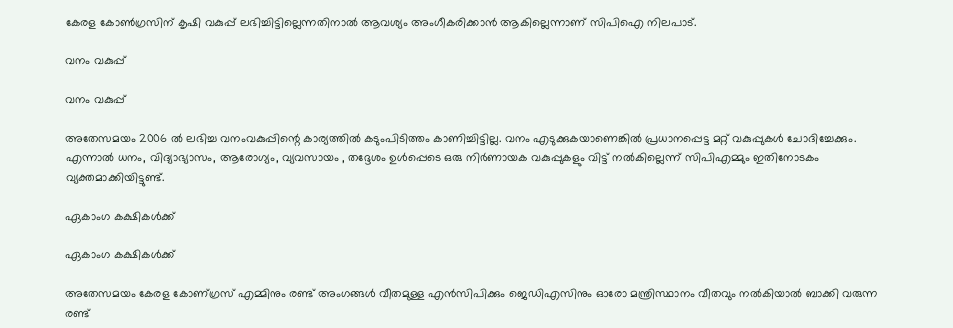കേരള കോൺഗ്രസിന് കൃഷി വകുപ്പ് ലഭിച്ചിട്ടില്ലെന്നതിനാൽ ആവശ്യം അംഗീകരിക്കാൻ ആകില്ലെന്നാണ് സിപിഐ നിലപാട്.

വനം വകുപ്പ്

വനം വകുപ്പ്

അതേസമയം 2006 ൽ ലഭിച്ച വനംവകുപ്പിന്റെ കാര്യത്തിൽ കടുംപിടിത്തം കാണിച്ചിട്ടില്ല. വനം എടുക്കുകയാണെങ്കിൽ പ്രധാനപ്പെട്ട മറ്റ് വകുപ്പുകൾ ചോദിച്ചേക്കും. എന്നാൽ ധനം, വിദ്യാഭ്യാസം, ആരോഗ്യം, വ്യവസായം , തദ്ദേശം ഉൾപ്പെടെ ഒരു നിർണായക വകുപ്പുകളും വിട്ട് നൽകില്ലെന്ന് സിപിഎമ്മും ഇതിനോടകം വ്യക്തമാക്കിയിട്ടുണ്ട്.

ഏകാംഗ കക്ഷികൾക്ക്

ഏകാംഗ കക്ഷികൾക്ക്

അതേസമയം കേരള കോണ്‌‍ഗ്രസ് എമ്മിനും രണ്ട് അംഗങ്ങൾ വീതമുള്ള എൻസിപിക്കും ജെഡിഎസിനും ഓരോ മന്ത്രിസ്ഥാനം വീതവും നൽകിയാൽ ബാക്കി വരുന്ന രണ്ട്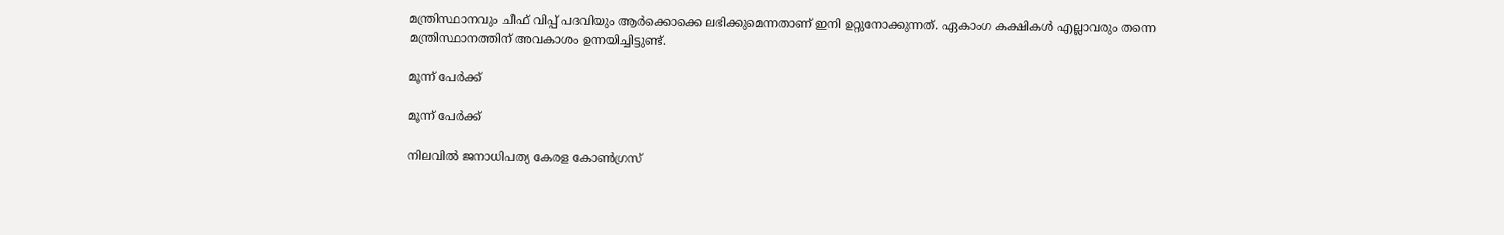മന്ത്രിസ്ഥാനവും ചീഫ് വിപ്പ് പദവിയും ആർക്കൊക്കെ ലഭിക്കുമെന്നതാണ് ഇനി ഉറ്റുനോക്കുന്നത്. ഏകാംഗ കക്ഷികൾ എല്ലാവരും തന്നെ മന്ത്രിസ്ഥാനത്തിന് അവകാശം ഉന്നയിച്ചിട്ടുണ്ട്.

മൂന്ന് പേർക്ക്

മൂന്ന് പേർക്ക്

നിലവിൽ ജനാധിപത്യ കേരള കോൺഗ്രസ്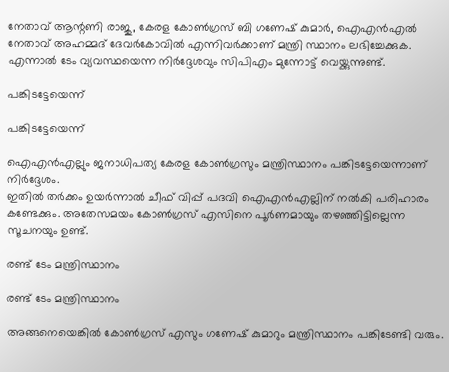നേതാവ് ആന്റണി രാജു, കേരള കോൺഗ്രസ് ബി ഗണേഷ് കുമാർ, ഐഎൻഎൽ നേതാവ് അഹമ്മദ് ദേവർകോവിൽ എന്നിവർക്കാണ് മന്ത്രി സ്ഥാനം ലഭിച്ചേക്കുക. എന്നാൽ ടേം വ്യവസ്ഥയെന്ന നിർദ്ദേശവും സിപിഎം മുന്നോട്ട് വെയ്ക്കുന്നുണ്ട്.

പങ്കിടട്ടേയെന്ന്

പങ്കിടട്ടേയെന്ന്

ഐഎൻഎല്ലും ജനാധിപത്യ കേരള കോൺഗ്രസും മന്ത്രിസ്ഥാനം പങ്കിടട്ടേയെന്നാണ് നിർദ്ദേശം.
ഇതിൽ തർക്കം ഉയർന്നാൽ ചീഫ് വിപ്പ് പദവി ഐഎൻഎല്ലിന് നൽകി പരിഹാരം കണ്ടേക്കും. അതേസമയം കോൺഗ്രസ് എസിനെ പൂർണമായും തഴഞ്ഞിട്ടില്ലെന്ന സൂചനയും ഉണ്ട്.

രണ്ട് ടേം മന്ത്രിസ്ഥാനം

രണ്ട് ടേം മന്ത്രിസ്ഥാനം

അങ്ങനെയെങ്കിൽ കോൺഗ്രസ് എസും ഗണേഷ് കുമാറും മന്ത്രിസ്ഥാനം പങ്കിടേണ്ടി വരും.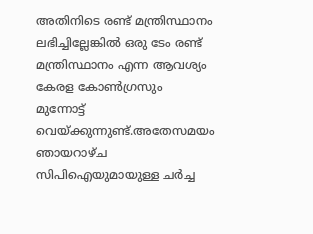അതിനിടെ രണ്ട് മന്ത്രിസ്ഥാനം ലഭിച്ചില്ലേങ്കിൽ ഒരു ടേം രണ്ട് മന്ത്രിസ്ഥാനം എന്ന ആവശ്യം കേരള കോൺഗ്രസും മുന്നോട്ട് വെയ്ക്കുന്നുണ്ട്.അതേസമയം ഞായറാഴ്ച സിപിഐയുമായുള്ള ചർച്ച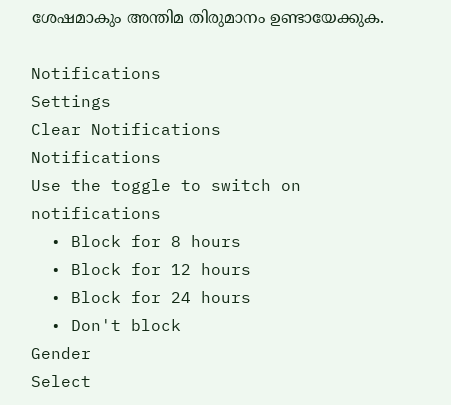ശേഷമാകും അന്തിമ തിരുമാനം ഉണ്ടായേക്കുക.

Notifications
Settings
Clear Notifications
Notifications
Use the toggle to switch on notifications
  • Block for 8 hours
  • Block for 12 hours
  • Block for 24 hours
  • Don't block
Gender
Select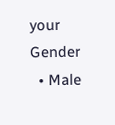your Gender
  • Male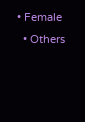• Female
  • Others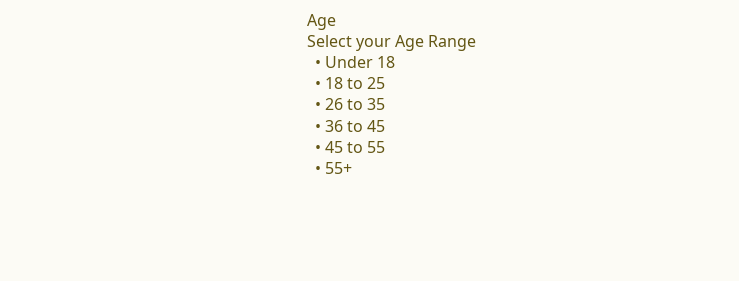Age
Select your Age Range
  • Under 18
  • 18 to 25
  • 26 to 35
  • 36 to 45
  • 45 to 55
  • 55+